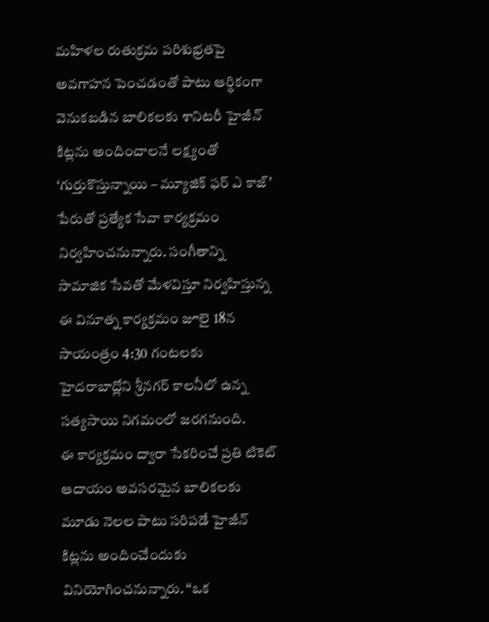మహిళల రుతుక్రమ పరిశుభ్రతపై అవగాహన పెంచడంతో పాటు ఆర్థికంగా వెనుకబడిన బాలికలకు శానిటరీ హైజీన్ కిట్లను అందించాలనే లక్ష్యంతో ‘గుర్తుకొస్తున్నాయి – మ్యూజిక్ ఫర్ ఎ కాజ్’ పేరుతో ప్రత్యేక సేవా కార్యక్రమం నిర్వహించనున్నారు. సంగీతాన్ని సామాజిక సేవతో మేళవిస్తూ నిర్వహిస్తున్న ఈ వినూత్న కార్యక్రమం జూలై 18న సాయంత్రం 4:30 గంటలకు హైదరాబాద్లోని శ్రీనగర్ కాలనీలో ఉన్న సత్యసాయి నిగమంలో జరగనుంది.
ఈ కార్యక్రమం ద్వారా సేకరించే ప్రతి టికెట్ ఆదాయం అవసరమైన బాలికలకు మూడు నెలల పాటు సరిపడే హైజీన్ కిట్లను అందించేందుకు వినియోగించనున్నారు. “ఒక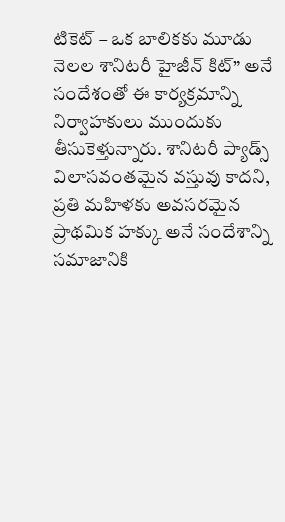టికెట్ – ఒక బాలికకు మూడు నెలల శానిటరీ హైజీన్ కిట్” అనే సందేశంతో ఈ కార్యక్రమాన్ని నిర్వాహకులు ముందుకు తీసుకెళ్తున్నారు. శానిటరీ ప్యాడ్స్ విలాసవంతమైన వస్తువు కాదని, ప్రతి మహిళకు అవసరమైన ప్రాథమిక హక్కు అనే సందేశాన్ని సమాజానికి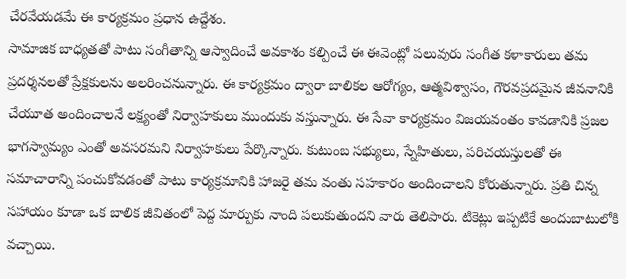చేరవేయడమే ఈ కార్యక్రమం ప్రధాన ఉద్దేశం.
సామాజిక బాధ్యతతో పాటు సంగీతాన్ని ఆస్వాదించే అవకాశం కల్పించే ఈ ఈవెంట్లో పలువురు సంగీత కళాకారులు తమ ప్రదర్శనలతో ప్రేక్షకులను అలరించనున్నారు. ఈ కార్యక్రమం ద్వారా బాలికల ఆరోగ్యం, ఆత్మవిశ్వాసం, గౌరవప్రదమైన జీవనానికి చేయూత అందించాలనే లక్ష్యంతో నిర్వాహకులు ముందుకు వస్తున్నారు. ఈ సేవా కార్యక్రమం విజయవంతం కావడానికి ప్రజల భాగస్వామ్యం ఎంతో అవసరమని నిర్వాహకులు పేర్కొన్నారు. కుటుంబ సభ్యులు, స్నేహితులు, పరిచయస్తులతో ఈ సమాచారాన్ని పంచుకోవడంతో పాటు కార్యక్రమానికి హాజరై తమ వంతు సహకారం అందించాలని కోరుతున్నారు. ప్రతి చిన్న సహాయం కూడా ఒక బాలిక జీవితంలో పెద్ద మార్పుకు నాంది పలుకుతుందని వారు తెలిపారు. టికెట్లు ఇప్పటికే అందుబాటులోకి వచ్చాయి.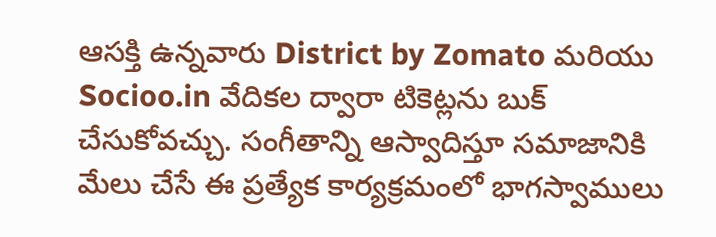ఆసక్తి ఉన్నవారు District by Zomato మరియు Socioo.in వేదికల ద్వారా టికెట్లను బుక్ చేసుకోవచ్చు. సంగీతాన్ని ఆస్వాదిస్తూ సమాజానికి మేలు చేసే ఈ ప్రత్యేక కార్యక్రమంలో భాగస్వాములు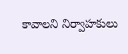కావాలని నిర్వాహకులు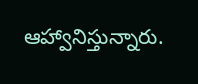ఆహ్వానిస్తున్నారు.